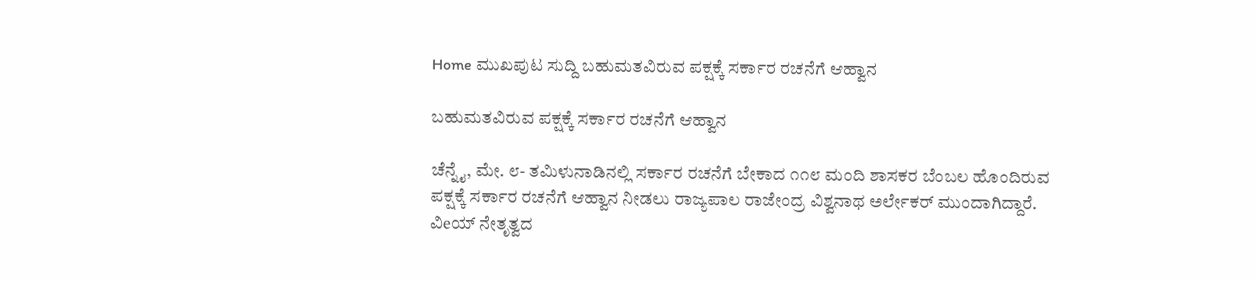Home ಮುಖಪುಟ ಸುದ್ದಿ ಬಹುಮತವಿರುವ ಪಕ್ಷಕ್ಕೆ ಸರ್ಕಾರ ರಚನೆಗೆ ಆಹ್ವಾನ

ಬಹುಮತವಿರುವ ಪಕ್ಷಕ್ಕೆ ಸರ್ಕಾರ ರಚನೆಗೆ ಆಹ್ವಾನ

ಚೆನ್ನೈ, ಮೇ. ೮- ತಮಿಳುನಾಡಿನಲ್ಲಿ ಸರ್ಕಾರ ರಚನೆಗೆ ಬೇಕಾದ ೧೧೮ ಮಂದಿ ಶಾಸಕರ ಬೆಂಬಲ ಹೊಂದಿರುವ ಪಕ್ಷಕ್ಕೆ ಸರ್ಕಾರ ರಚನೆಗೆ ಆಹ್ವಾನ ನೀಡಲು ರಾಜ್ಯಪಾಲ ರಾಜೇಂದ್ರ ವಿಶ್ವನಾಥ ಅರ್ಲೇಕರ್ ಮುಂದಾಗಿದ್ದಾರೆ. ವಿeಯ್ ನೇತೃತ್ವದ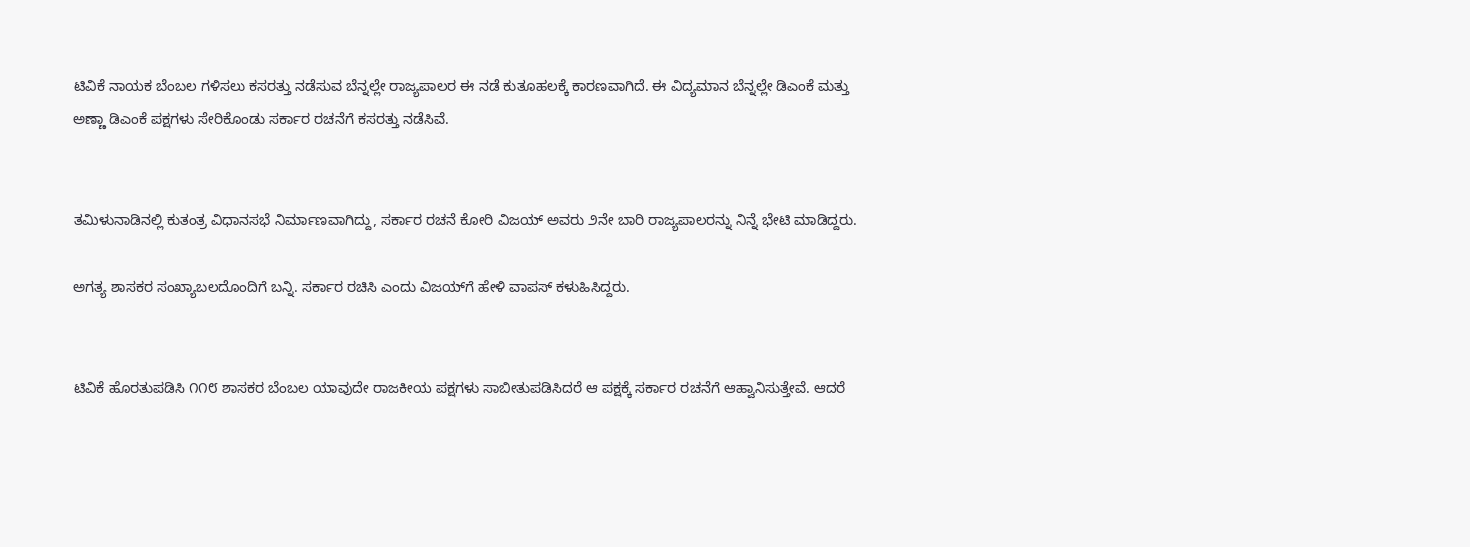ಟಿವಿಕೆ ನಾಯಕ ಬೆಂಬಲ ಗಳಿಸಲು ಕಸರತ್ತು ನಡೆಸುವ ಬೆನ್ನಲ್ಲೇ ರಾಜ್ಯಪಾಲರ ಈ ನಡೆ ಕುತೂಹಲಕ್ಕೆ ಕಾರಣವಾಗಿದೆ. ಈ ವಿದ್ಯಮಾನ ಬೆನ್ನಲ್ಲೇ ಡಿಎಂಕೆ ಮತ್ತು ಅಣ್ಣಾ ಡಿಎಂಕೆ ಪಕ್ಷಗಳು ಸೇರಿಕೊಂಡು ಸರ್ಕಾರ ರಚನೆಗೆ ಕಸರತ್ತು ನಡೆಸಿವೆ.


ತಮಿಳುನಾಡಿನಲ್ಲಿ ಕುತಂತ್ರ ವಿಧಾನಸಭೆ ನಿರ್ಮಾಣವಾಗಿದ್ದು, ಸರ್ಕಾರ ರಚನೆ ಕೋರಿ ವಿಜಯ್ ಅವರು ೨ನೇ ಬಾರಿ ರಾಜ್ಯಪಾಲರನ್ನು ನಿನ್ನೆ ಭೇಟಿ ಮಾಡಿದ್ದರು.

ಅಗತ್ಯ ಶಾಸಕರ ಸಂಖ್ಯಾಬಲದೊಂದಿಗೆ ಬನ್ನಿ. ಸರ್ಕಾರ ರಚಿಸಿ ಎಂದು ವಿಜಯ್‌ಗೆ ಹೇಳಿ ವಾಪಸ್ ಕಳುಹಿಸಿದ್ದರು.


ಟಿವಿಕೆ ಹೊರತುಪಡಿಸಿ ೧೧೮ ಶಾಸಕರ ಬೆಂಬಲ ಯಾವುದೇ ರಾಜಕೀಯ ಪಕ್ಷಗಳು ಸಾಬೀತುಪಡಿಸಿದರೆ ಆ ಪಕ್ಷಕ್ಕೆ ಸರ್ಕಾರ ರಚನೆಗೆ ಆಹ್ವಾನಿಸುತ್ತೇವೆ. ಆದರೆ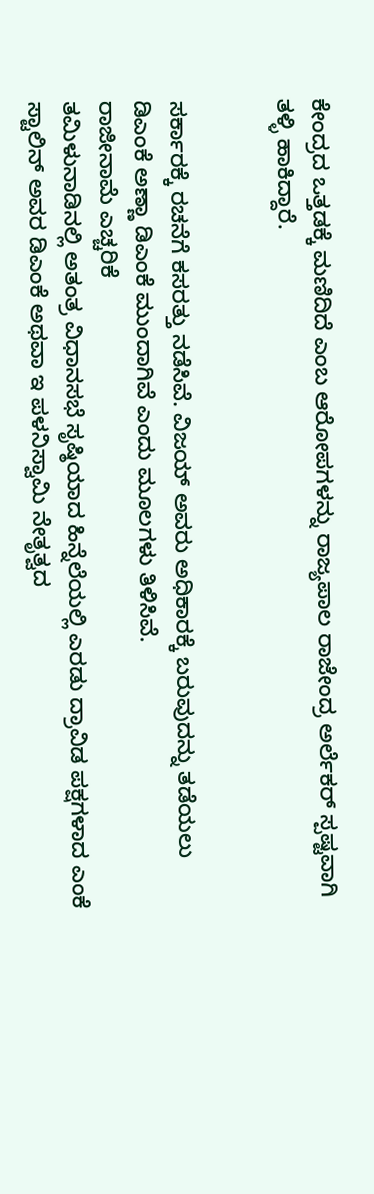ಕೇಂದ್ರದ ಒತ್ತಡಕ್ಕೆ ಮಣಿದಿದೆ ಎಂಬ ಆರೋಪಗಳನ್ನು ರಾಜ್ಯಪಾಲ ರಾಜೇಂದ್ರ ಅರ್ಲೆಕರ್ ಸ್ಪಷ್ಟವಾಗಿ ತಳ್ಳಿ ಹಾಕಿದ್ದಾರೆ.


ಸರ್ಕಾರಕ್ಕೆ ರಚನೆಗೆ ಕಸರತ್ತು ನಡೆಸಿವೆ. ವಿಜಯ್ ಅವರು ಅಧಿಕಾರಕ್ಕೆ ಬರುವುದನ್ನು ತಡೆಯಲು ಡಿಎಂಕೆ ಅಣ್ಣಾ ಡಿಎಂಕೆ ಮುಂದಾಗಿವೆ ಎಂದು ಮೂಲಗಳು ತಿಳಿಸಿವೆ.
ರಾಜೀನಾಮೆ ಎಚ್ಚರಿಕೆ
ತಮಿಳುನಾಡಿನಲ್ಲಿ ಅತಂತ್ರ ವಿಧಾನಸಭೆ ಸೃಷ್ಠಿಯಾದ ಹಿನ್ನೆಲೆಯಲ್ಲಿ ಎರಡು ದ್ರಾವಿಡ ಪಕ್ಷಗಳಾದ ಎಂಕೆ ಸ್ಟಾಲಿನ್ ಅವರ ಡಿಎಂಕೆ ಅಥವಾ ಇ ಪಳನಿಸ್ವಾಮಿ ನೇತೃತ್ವದ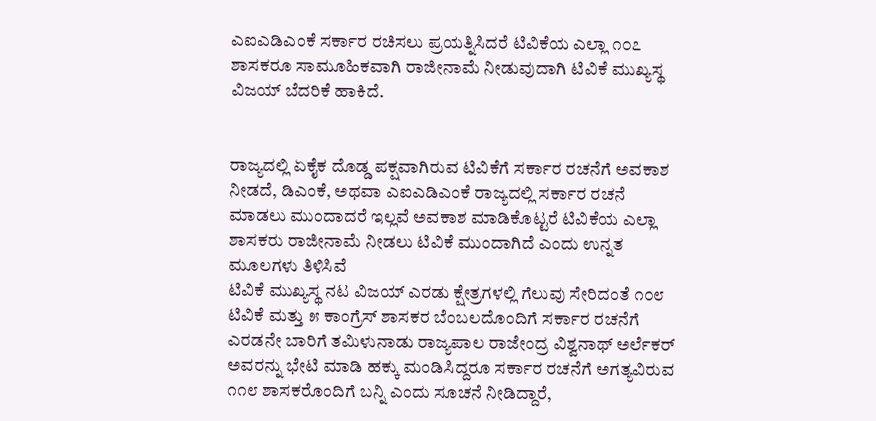ಎಐಎಡಿಎಂಕೆ ಸರ್ಕಾರ ರಚಿಸಲು ಪ್ರಯತ್ನಿಸಿದರೆ ಟಿವಿಕೆಯ ಎಲ್ಲಾ ೧೦೭ ಶಾಸಕರೂ ಸಾಮೂಹಿಕವಾಗಿ ರಾಜೀನಾಮೆ ನೀಡುವುದಾಗಿ ಟಿವಿಕೆ ಮುಖ್ಯಸ್ಥ ವಿಜಯ್ ಬೆದರಿಕೆ ಹಾಕಿದೆ.


ರಾಜ್ಯದಲ್ಲಿ ಏಕೈಕ ದೊಡ್ಡ ಪಕ್ಷವಾಗಿರುವ ಟಿವಿಕೆಗೆ ಸರ್ಕಾರ ರಚನೆಗೆ ಅವಕಾಶ ನೀಡದೆ, ಡಿಎಂಕೆ, ಅಥವಾ ಎಐಎಡಿಎಂಕೆ ರಾಜ್ಯದಲ್ಲಿ ಸರ್ಕಾರ ರಚನೆ ಮಾಡಲು ಮುಂದಾದರೆ ಇಲ್ಲವೆ ಅವಕಾಶ ಮಾಡಿಕೊಟ್ಟರೆ ಟಿವಿಕೆಯ ಎಲ್ಲಾ ಶಾಸಕರು ರಾಜೀನಾಮೆ ನೀಡಲು ಟಿವಿಕೆ ಮುಂದಾಗಿದೆ ಎಂದು ಉನ್ನತ ಮೂಲಗಳು ತಿಳಿಸಿವೆ
ಟಿವಿಕೆ ಮುಖ್ಯಸ್ಥ ನಟ ವಿಜಯ್ ಎರಡು ಕ್ಷೇತ್ರಗಳಲ್ಲಿ ಗೆಲುವು ಸೇರಿದಂತೆ ೧೦೮ ಟಿವಿಕೆ ಮತ್ತು ೫ ಕಾಂಗ್ರೆಸ್ ಶಾಸಕರ ಬೆಂಬಲದೊಂದಿಗೆ ಸರ್ಕಾರ ರಚನೆಗೆ ಎರಡನೇ ಬಾರಿಗೆ ತಮಿಳುನಾಡು ರಾಜ್ಯಪಾಲ ರಾಜೇಂದ್ರ ವಿಶ್ವನಾಥ್ ಅರ್ಲೆಕರ್ ಅವರನ್ನು ಭೇಟಿ ಮಾಡಿ ಹಕ್ಕು ಮಂಡಿಸಿದ್ದರೂ ಸರ್ಕಾರ ರಚನೆಗೆ ಅಗತ್ಯವಿರುವ ೧೧೮ ಶಾಸಕರೊಂದಿಗೆ ಬನ್ನಿ ಎಂದು ಸೂಚನೆ ನೀಡಿದ್ದಾರೆ,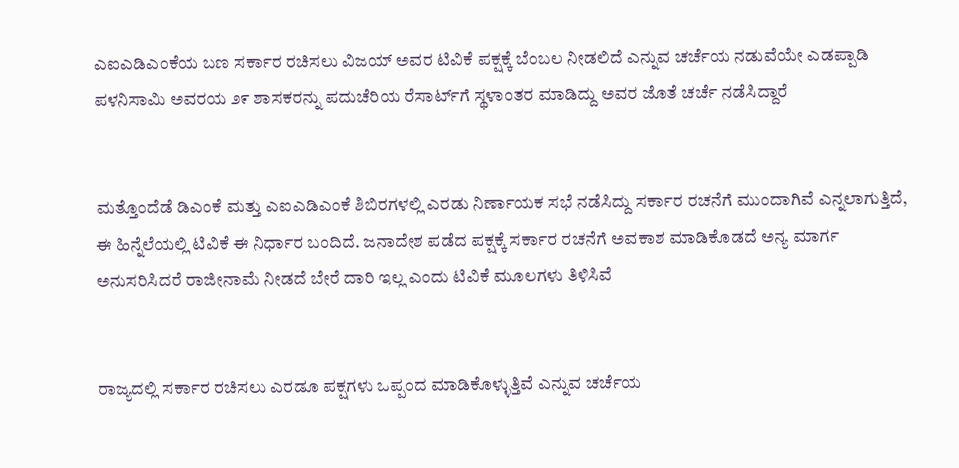ಎಐಎಡಿಎಂಕೆಯ ಬಣ ಸರ್ಕಾರ ರಚಿಸಲು ವಿಜಯ್ ಅವರ ಟಿವಿಕೆ ಪಕ್ಷಕ್ಕೆ ಬೆಂಬಲ ನೀಡಲಿದೆ ಎನ್ನುವ ಚರ್ಚೆಯ ನಡುವೆಯೇ ಎಡಪ್ಪಾಡಿ ಪಳನಿಸಾಮಿ ಅವರಯ ೨೯ ಶಾಸಕರನ್ನು ಪದುಚೆರಿಯ ರೆಸಾರ್ಟ್‌ಗೆ ಸ್ಥಳಾಂತರ ಮಾಡಿದ್ದು ಅವರ ಜೊತೆ ಚರ್ಚೆ ನಡೆಸಿದ್ದಾರೆ


ಮತ್ತೊಂದೆಡೆ ಡಿಎಂಕೆ ಮತ್ತು ಎಐಎಡಿಎಂಕೆ ಶಿಬಿರಗಳಲ್ಲಿ ಎರಡು ನಿರ್ಣಾಯಕ ಸಭೆ ನಡೆಸಿದ್ದು ಸರ್ಕಾರ ರಚನೆಗೆ ಮುಂದಾಗಿವೆ ಎನ್ನಲಾಗುತ್ತಿದೆ, ಈ ಹಿನ್ನೆಲೆಯಲ್ಲಿ ಟಿವಿಕೆ ಈ ನಿರ್ಧಾರ ಬಂದಿದೆ. ಜನಾದೇಶ ಪಡೆದ ಪಕ್ಷಕ್ಕೆ ಸರ್ಕಾರ ರಚನೆಗೆ ಅವಕಾಶ ಮಾಡಿಕೊಡದೆ ಅನ್ಯ ಮಾರ್ಗ ಅನುಸರಿಸಿದರೆ ರಾಜೀನಾಮೆ ನೀಡದೆ ಬೇರೆ ದಾರಿ ಇಲ್ಲ ಎಂದು ಟಿವಿಕೆ ಮೂಲಗಳು ತಿಳಿಸಿವೆ


ರಾಜ್ಯದಲ್ಲಿ ಸರ್ಕಾರ ರಚಿಸಲು ಎರಡೂ ಪಕ್ಷಗಳು ಒಪ್ಪಂದ ಮಾಡಿಕೊಳ್ಳುತ್ತಿವೆ ಎನ್ನುವ ಚರ್ಚೆಯ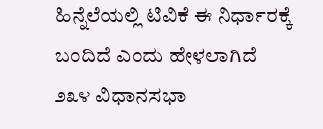ಹಿನ್ನೆಲೆಯಲ್ಲಿ ಟಿವಿಕೆ ಈ ನಿರ್ಧಾರಕ್ಕೆ ಬಂದಿದೆ ಎಂದು ಹೇಳಲಾಗಿದೆ
೨೩೪ ವಿಧಾನಸಭಾ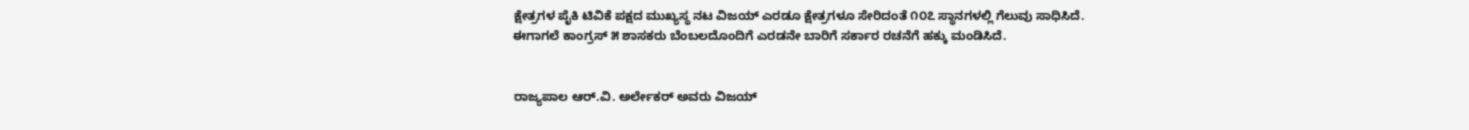ಕ್ಷೇತ್ರಗಳ ಪೈಕಿ ಟಿವಿಕೆ ಪಕ್ಷದ ಮುಖ್ಯಸ್ಥ ನಟ ವಿಜಯ್ ಎರಡೂ ಕ್ಷೇತ್ರಗಳೂ ಸೇರಿದಂತೆ ೧೦೭ ಸ್ಥಾನಗಳಲ್ಲಿ ಗೆಲುವು ಸಾಧಿಸಿದೆ. ಈಗಾಗಲೆ ಕಾಂಗ್ರಸ್ ೫ ಶಾಸಕರು ಬೆಂಬಲದೊಂದಿಗೆ ಎರಡನೇ ಬಾರಿಗೆ ಸರ್ಕಾರ ರಚನೆಗೆ ಹಕ್ಕು ಮಂಡಿಸಿದೆ.


ರಾಜ್ಯಪಾಲ ಆರ್.ವಿ. ಅರ್ಲೇಕರ್ ಅವರು ವಿಜಯ್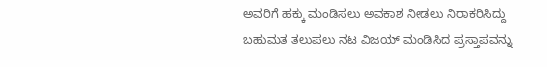ಅವರಿಗೆ ಹಕ್ಕು ಮಂಡಿಸಲು ಅವಕಾಶ ನೀಡಲು ನಿರಾಕರಿಸಿದ್ದು ಬಹುಮತ ತಲುಪಲು ನಟ ವಿಜಯ್ ಮಂಡಿಸಿದ ಪ್ರಸ್ತಾಪವನ್ನು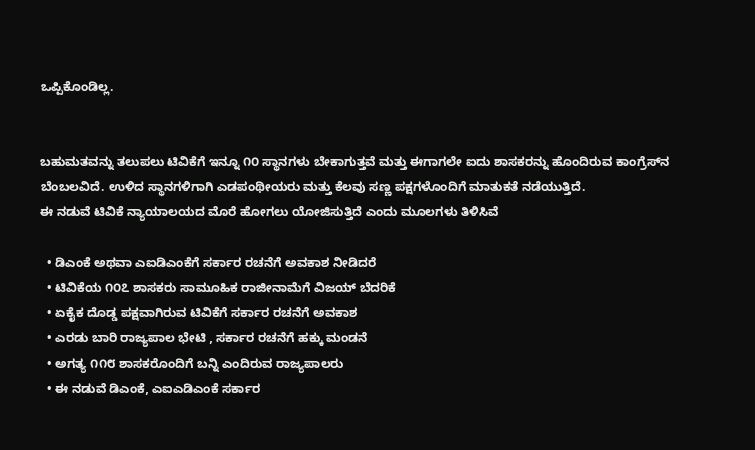ಒಪ್ಪಿಕೊಂಡಿಲ್ಲ.


ಬಹುಮತವನ್ನು ತಲುಪಲು ಟಿವಿಕೆಗೆ ಇನ್ನೂ ೧೦ ಸ್ಥಾನಗಳು ಬೇಕಾಗುತ್ತವೆ ಮತ್ತು ಈಗಾಗಲೇ ಐದು ಶಾಸಕರನ್ನು ಹೊಂದಿರುವ ಕಾಂಗ್ರೆಸ್‌ನ ಬೆಂಬಲವಿದೆ. ಉಳಿದ ಸ್ಥಾನಗಳಿಗಾಗಿ ಎಡಪಂಥೀಯರು ಮತ್ತು ಕೆಲವು ಸಣ್ಣ ಪಕ್ಷಗಳೊಂದಿಗೆ ಮಾತುಕತೆ ನಡೆಯುತ್ತಿದೆ.
ಈ ನಡುವೆ ಟಿವಿಕೆ ನ್ಯಾಯಾಲಯದ ಮೊರೆ ಹೋಗಲು ಯೋಜಿಸುತ್ತಿದೆ ಎಂದು ಮೂಲಗಳು ತಿಳಿಸಿವೆ

  • ಡಿಎಂಕೆ ಅಥವಾ ಎಐಡಿಎಂಕೆಗೆ ಸರ್ಕಾರ ರಚನೆಗೆ ಅವಕಾಶ ನೀಡಿದರೆ
  • ಟಿವಿಕೆಯ ೧೦೭ ಶಾಸಕರು ಸಾಮೂಹಿಕ ರಾಜೀನಾಮೆಗೆ ವಿಜಯ್ ಬೆದರಿಕೆ
  • ಏಕೈಕ ದೊಡ್ಡ ಪಕ್ಷವಾಗಿರುವ ಟಿವಿಕೆಗೆ ಸರ್ಕಾರ ರಚನೆಗೆ ಅವಕಾಶ
  • ಎರಡು ಬಾರಿ ರಾಜ್ಯಪಾಲ ಭೇಟಿ , ಸರ್ಕಾರ ರಚನೆಗೆ ಹಕ್ಕು ಮಂಡನೆ
  • ಅಗತ್ಯ ೧೧೮ ಶಾಸಕರೊಂದಿಗೆ ಬನ್ನಿ ಎಂದಿರುವ ರಾಜ್ಯಪಾಲರು
  • ಈ ನಡುವೆ ಡಿಎಂಕೆ, ಎಐಎಡಿಎಂಕೆ ಸರ್ಕಾರ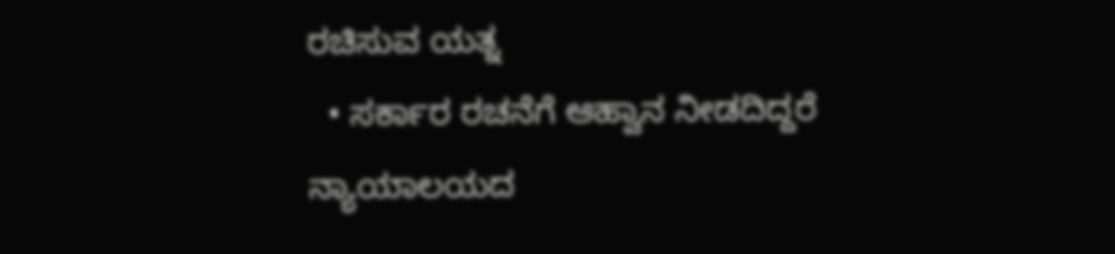ರಚಿಸುವ ಯತ್ನ
  • ಸರ್ಕಾರ ರಚನೆಗೆ ಆಹ್ವಾನ ನೀಡದಿದ್ದರೆ ನ್ಯಾಯಾಲಯದ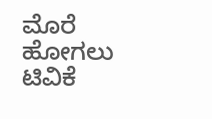ಮೊರೆ ಹೋಗಲು ಟಿವಿಕೆ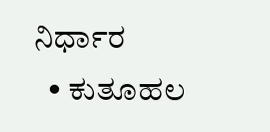ನಿರ್ಧಾರ
  • ಕುತೂಹಲ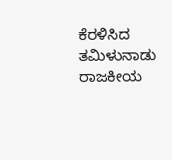ಕೆರಳಿಸಿದ ತಮಿಳುನಾಡು ರಾಜಕೀಯ